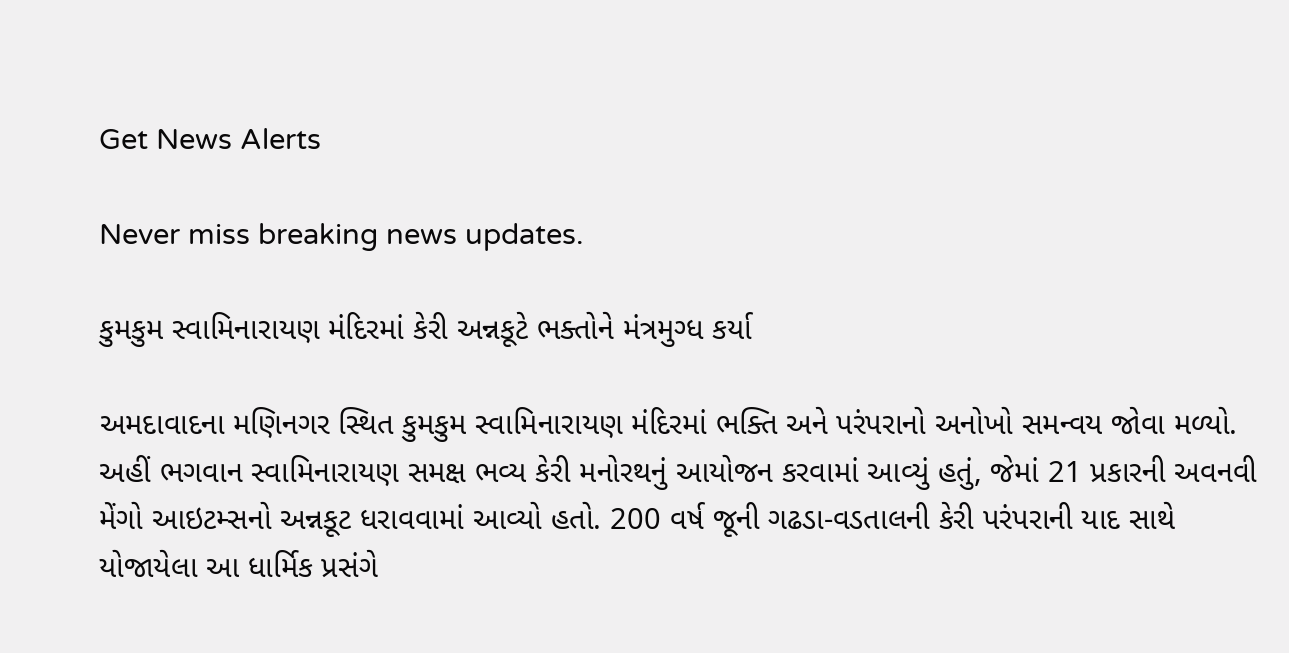Get News Alerts

Never miss breaking news updates.

કુમકુમ સ્વામિનારાયણ મંદિરમાં કેરી અન્નકૂટે ભક્તોને મંત્રમુગ્ધ કર્યા

અમદાવાદના મણિનગર સ્થિત કુમકુમ સ્વામિનારાયણ મંદિરમાં ભક્તિ અને પરંપરાનો અનોખો સમન્વય જોવા મળ્યો. અહીં ભગવાન સ્વામિનારાયણ સમક્ષ ભવ્ય કેરી મનોરથનું આયોજન કરવામાં આવ્યું હતું, જેમાં 21 પ્રકારની અવનવી મેંગો આઇટમ્સનો અન્નકૂટ ધરાવવામાં આવ્યો હતો. 200 વર્ષ જૂની ગઢડા-વડતાલની કેરી પરંપરાની યાદ સાથે યોજાયેલા આ ધાર્મિક પ્રસંગે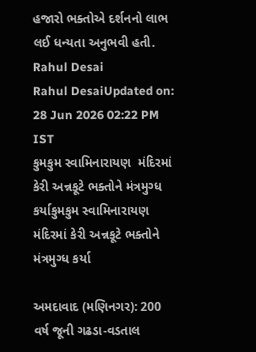હજારો ભક્તોએ દર્શનનો લાભ લઈ ધન્યતા અનુભવી હતી.
Rahul Desai
Rahul DesaiUpdated on: 28 Jun 2026 02:22 PM IST
કુમકુમ સ્વામિનારાયણ  મંદિરમાં કેરી અન્નકૂટે ભક્તોને મંત્રમુગ્ધ કર્યાકુમકુમ સ્વામિનારાયણ  મંદિરમાં કેરી અન્નકૂટે ભક્તોને મંત્રમુગ્ધ કર્યા

અમદાવાદ (મણિનગર): 200 વર્ષ જૂની ગઢડા-વડતાલ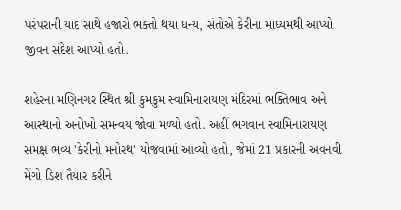પરંપરાની યાદ સાથે હજારો ભક્તો થયા ધન્ય, સંતોએ કેરીના માધ્યમથી આપ્યો જીવન સંદેશ આપ્યો હતો.

શહેરના મણિનગર સ્થિત શ્રી કુમકુમ સ્વામિનારાયણ મંદિરમાં ભક્તિભાવ અને આસ્થાનો અનોખો સમન્વય જોવા મળ્યો હતો. અહીં ભગવાન સ્વામિનારાયણ સમક્ષ ભવ્ય 'કેરીનો મનોરથ' યોજવામાં આવ્યો હતો, જેમાં 21 પ્રકારની અવનવી મેંગો ડિશ તૈયાર કરીને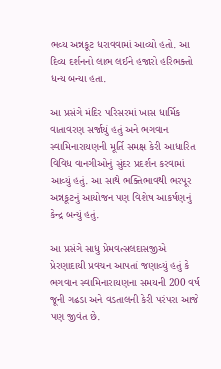ભવ્ય અન્નકૂટ ધરાવવામાં આવ્યો હતો. આ દિવ્ય દર્શનનો લાભ લઈને હજારો હરિભક્તો ધન્ય બન્યા હતા.

આ પ્રસંગે મંદિર પરિસરમાં ખાસ ધાર્મિક વાતાવરણ સર્જાયું હતું અને ભગવાન સ્વામિનારાયણની મૂર્તિ સમક્ષ કેરી આધારિત વિવિધ વાનગીઓનું સુંદર પ્રદર્શન કરવામાં આવ્યું હતું. આ સાથે ભક્તિભાવથી ભરપૂર અન્નકૂટનું આયોજન પણ વિશેષ આકર્ષણનું કેન્દ્ર બન્યું હતું.

આ પ્રસંગે સાધુ પ્રેમવત્સલદાસજીએ પ્રેરણાદાયી પ્રવચન આપતાં જણાવ્યું હતું કે ભગવાન સ્વામિનારાયણના સમયની 200 વર્ષ જૂની ગઢડા અને વડતાલની કેરી પરંપરા આજે પણ જીવંત છે.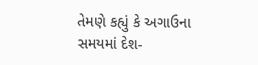તેમણે કહ્યું કે અગાઉના સમયમાં દેશ-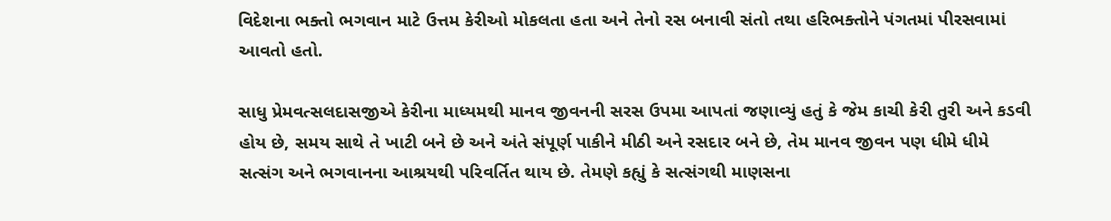વિદેશના ભક્તો ભગવાન માટે ઉત્તમ કેરીઓ મોકલતા હતા અને તેનો રસ બનાવી સંતો તથા હરિભક્તોને પંગતમાં પીરસવામાં આવતો હતો.

સાધુ પ્રેમવત્સલદાસજીએ કેરીના માધ્યમથી માનવ જીવનની સરસ ઉપમા આપતાં જણાવ્યું હતું કે જેમ કાચી કેરી તુરી અને કડવી હોય છે, સમય સાથે તે ખાટી બને છે અને અંતે સંપૂર્ણ પાકીને મીઠી અને રસદાર બને છે, તેમ માનવ જીવન પણ ધીમે ધીમે સત્સંગ અને ભગવાનના આશ્રયથી પરિવર્તિત થાય છે. તેમણે કહ્યું કે સત્સંગથી માણસના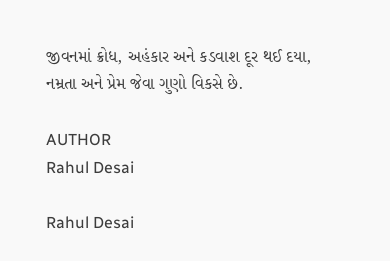જીવનમાં ક્રોધ, અહંકાર અને કડવાશ દૂર થઈ દયા, નમ્રતા અને પ્રેમ જેવા ગુણો વિકસે છે.

AUTHOR
Rahul Desai

Rahul Desai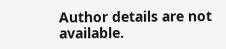Author details are not available.